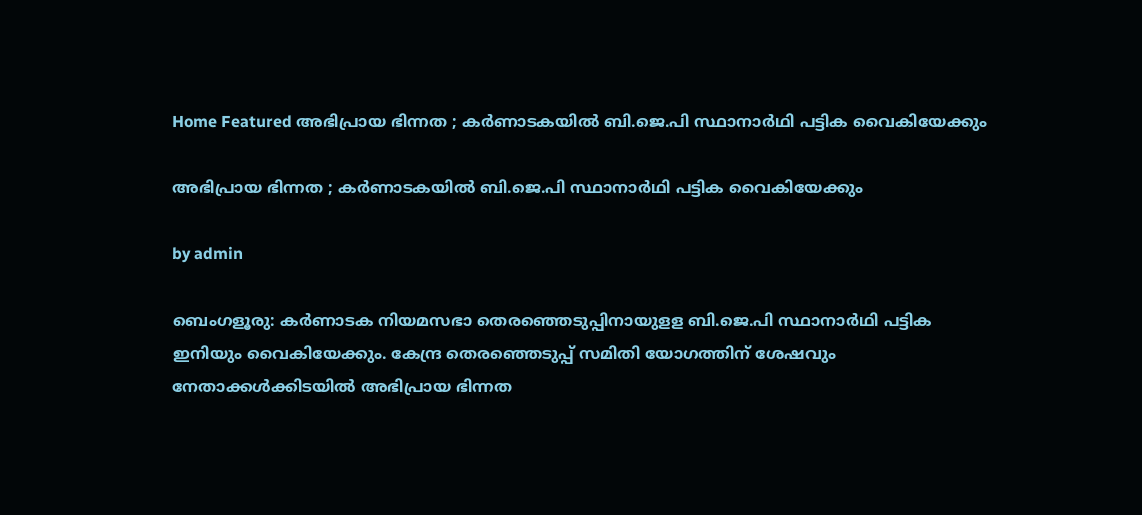Home Featured അഭിപ്രായ ഭിന്നത ; കര്‍ണാടകയില്‍ ബി.ജെ.പി സ്ഥാനാര്‍ഥി പട്ടിക വൈകിയേക്കും

അഭിപ്രായ ഭിന്നത ; കര്‍ണാടകയില്‍ ബി.ജെ.പി സ്ഥാനാര്‍ഥി പട്ടിക വൈകിയേക്കും

by admin

ബെംഗളൂരു: കര്‍ണാടക നിയമസഭാ തെരഞ്ഞെടുപ്പിനായുളള ബി.ജെ.പി സ്ഥാനാര്‍ഥി പട്ടിക ഇനിയും വൈകിയേക്കും. കേന്ദ്ര തെരഞ്ഞെടുപ്പ് സമിതി യോഗത്തിന് ശേഷവും നേതാക്കള്‍ക്കിടയില്‍ അഭിപ്രായ ഭിന്നത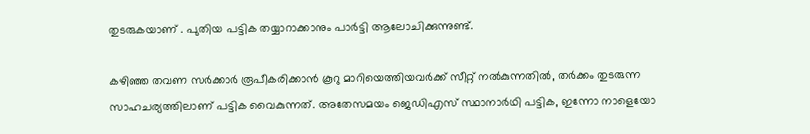തുടരുകയാണ് . പുതിയ പട്ടിക തയ്യാറാക്കാനും പാര്‍ട്ടി ആലോചിക്കുന്നുണ്ട്.

കഴിഞ്ഞ തവണ സര്‍ക്കാര്‍ രൂപീകരിക്കാന്‍ കൂറു മാറിയെത്തിയവര്‍ക്ക് സീറ്റ് നല്‍കുന്നതില്‍, തര്‍ക്കം തുടരുന്ന സാഹചര്യത്തിലാണ് പട്ടിക വൈകുന്നത്. അതേസമയം ജെഡിഎസ് സ്ഥാനാര്‍ഥി പട്ടിക, ഇന്നോ നാളെയോ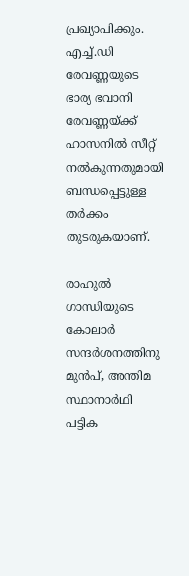പ്രഖ്യാപിക്കും. എച്ച്‌.ഡി രേവണ്ണയുടെ ഭാര്യ ഭവാനി രേവണ്ണയ്ക്ക് ഹാസനില്‍ സീറ്റ് നല്‍കുന്നതുമായി ബന്ധപ്പെട്ടുള്ള തര്‍ക്കം തുടരുകയാണ്.

രാഹുല്‍ ഗാന്ധിയുടെ കോലാര്‍ സന്ദര്‍ശനത്തിനു മുന്‍പ്, അന്തിമ സ്ഥാനാര്‍ഥി പട്ടിക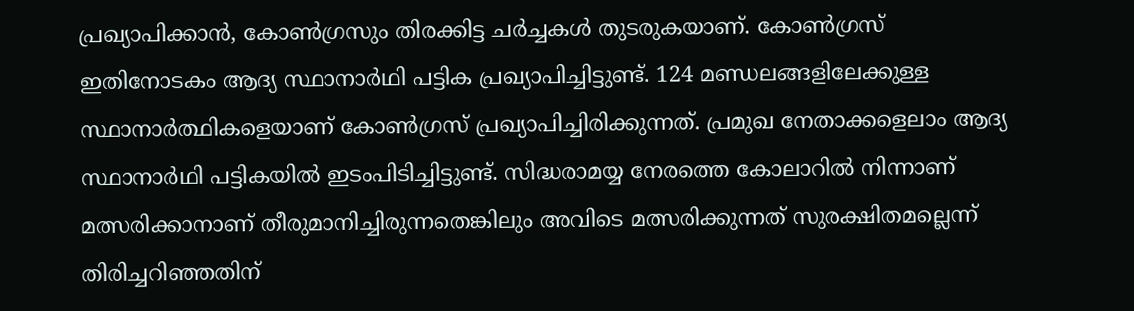പ്രഖ്യാപിക്കാന്‍, കോണ്‍ഗ്രസും തിരക്കിട്ട ചര്‍ച്ചകള്‍ തുടരുകയാണ്. കോണ്‍ഗ്രസ് ഇതിനോടകം ആദ്യ സ്ഥാനാര്‍ഥി പട്ടിക പ്രഖ്യാപിച്ചിട്ടുണ്ട്. 124 മണ്ഡലങ്ങളിലേക്കുള്ള സ്ഥാനാര്‍ത്ഥികളെയാണ് കോണ്‍ഗ്രസ് പ്രഖ്യാപിച്ചിരിക്കുന്നത്. പ്രമുഖ നേതാക്കളെലാം ആദ്യ സ്ഥാനാര്‍ഥി പട്ടികയില്‍ ഇടംപിടിച്ചിട്ടുണ്ട്. സിദ്ധരാമയ്യ നേരത്തെ കോലാറില്‍ നിന്നാണ് മത്സരിക്കാനാണ് തീരുമാനിച്ചിരുന്നതെങ്കിലും അവിടെ മത്സരിക്കുന്നത് സുരക്ഷിതമല്ലെന്ന് തിരിച്ചറിഞ്ഞതിന്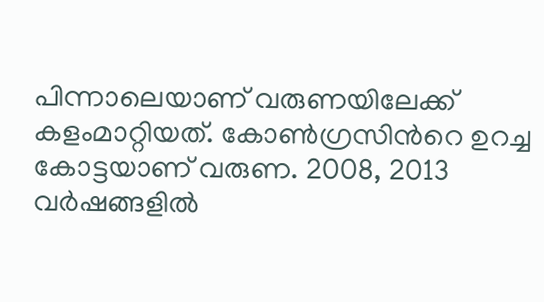പിന്നാലെയാണ് വരുണയിലേക്ക് കളംമാറ്റിയത്. കോണ്‍ഗ്രസിന്‍റെ ഉറച്ച കോട്ടയാണ് വരുണ. 2008, 2013 വര്‍ഷങ്ങളില്‍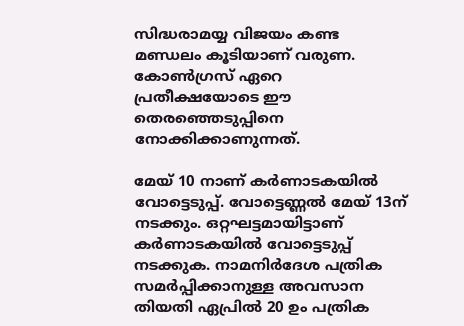സിദ്ധരാമയ്യ വിജയം കണ്ട മണ്ഡലം കൂടിയാണ് വരുണ. കോണ്‍ഗ്രസ് ഏറെ പ്രതീക്ഷയോടെ ഈ തെരഞ്ഞെടുപ്പിനെ നോക്കിക്കാണുന്നത്.

മേയ് 10 നാണ് കര്‍ണാടകയില്‍ വോട്ടെടുപ്പ്. വോട്ടെണ്ണല്‍ മേയ് 13ന് നടക്കും. ഒറ്റഘട്ടമായിട്ടാണ് കര്‍ണാടകയില്‍ വോട്ടെടുപ്പ് നടക്കുക. നാമനിര്‍ദേശ പത്രിക സമര്‍പ്പിക്കാനുള്ള അവസാന തിയതി ഏപ്രില്‍ 20 ഉം പത്രിക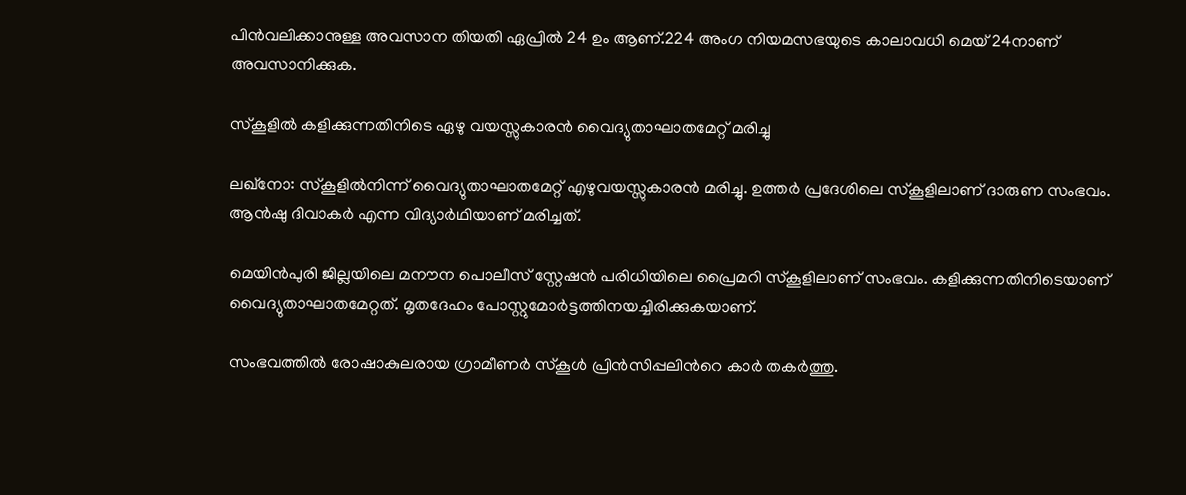പിന്‍വലിക്കാനുള്ള അവസാന തിയതി ഏപ്രില്‍ 24 ഉം ആണ്.224 അംഗ നിയമസഭയുടെ കാലാവധി മെയ് 24നാണ് അവസാനിക്കുക.

സ്കൂളില്‍ കളിക്കുന്നതിനിടെ ഏഴു വയസ്സുകാരന്‍ വൈദ്യുതാഘാതമേറ്റ് മരിച്ചു

ലഖ്നോ: സ്കൂളില്‍നിന്ന് വൈദ്യുതാഘാതമേറ്റ് എഴുവയസ്സുകാരന്‍ മരിച്ചു. ഉത്തര്‍ പ്രദേശിലെ സ്കൂളിലാണ് ദാരുണ സംഭവം. ആന്‍ഷു ദിവാകര്‍ എന്ന വിദ്യാര്‍ഥിയാണ് മരിച്ചത്.

മെയിന്‍പുരി ജില്ലയിലെ മനൗന പൊലീസ് സ്റ്റേഷന്‍ പരിധിയിലെ പ്രൈമറി സ്കൂളിലാണ് സംഭവം. കളിക്കുന്നതിനിടെയാണ് വൈദ്യുതാഘാതമേറ്റത്. മൃതദേഹം പോസ്റ്റുമോര്‍ട്ടത്തിനയച്ചിരിക്കുകയാണ്.

സംഭവത്തില്‍ രോഷാകുലരായ ഗ്രാമീണര്‍ സ്കൂള്‍ പ്രിന്‍സിപ്പലിന്‍റെ കാര്‍ തകര്‍ത്തു.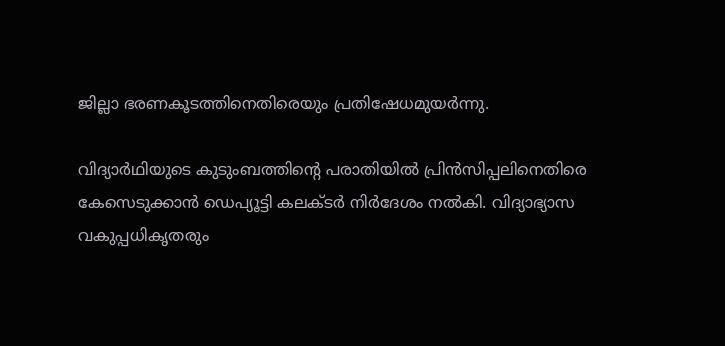ജില്ലാ ഭരണകൂടത്തിനെതിരെയും പ്രതിഷേധമുയര്‍ന്നു.

വിദ്യാര്‍ഥിയുടെ കുടുംബത്തിന്‍റെ പരാതിയില്‍ പ്രിന്‍സിപ്പലിനെതിരെ കേസെടുക്കാന്‍ ഡെപ്യൂട്ടി കലക്ടര്‍ നിര്‍ദേശം നല്‍കി. വിദ്യാഭ്യാസ വകുപ്പധികൃതരും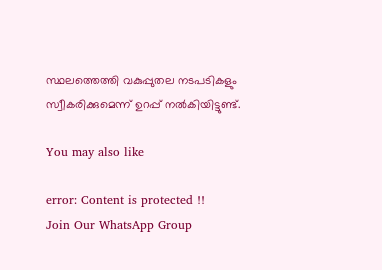സ്ഥലത്തെത്തി വകുപ്പുതല നടപടികളും സ്വീകരിക്കുമെന്ന് ഉറപ്പ് നല്‍കിയിട്ടുണ്ട്.

You may also like

error: Content is protected !!
Join Our WhatsApp Group